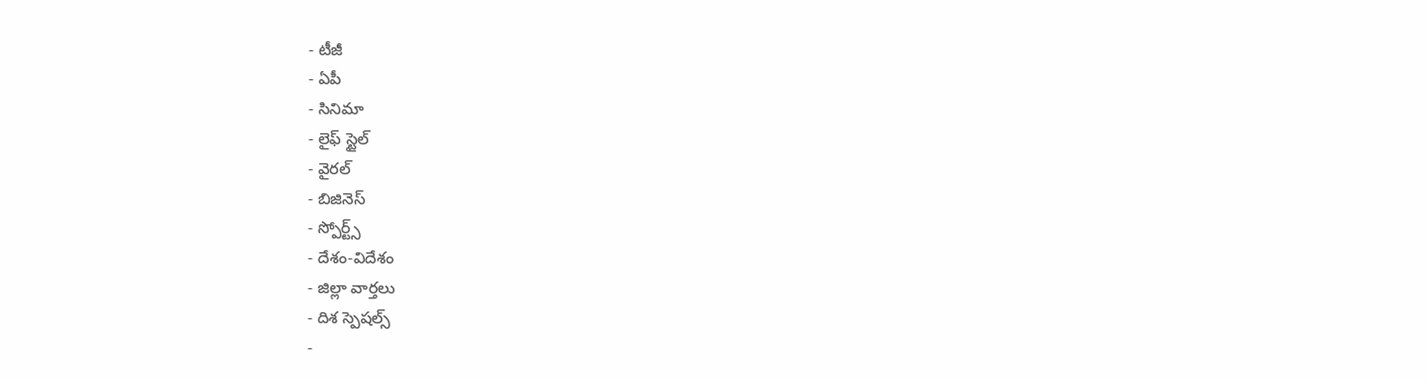- టీజీ
- ఏపీ
- సినిమా
- లైఫ్ స్టైల్
- వైరల్
- బిజినెస్
- స్పోర్ట్స్
- దేశం-విదేశం
- జిల్లా వార్తలు
- దిశ స్పెషల్స్
-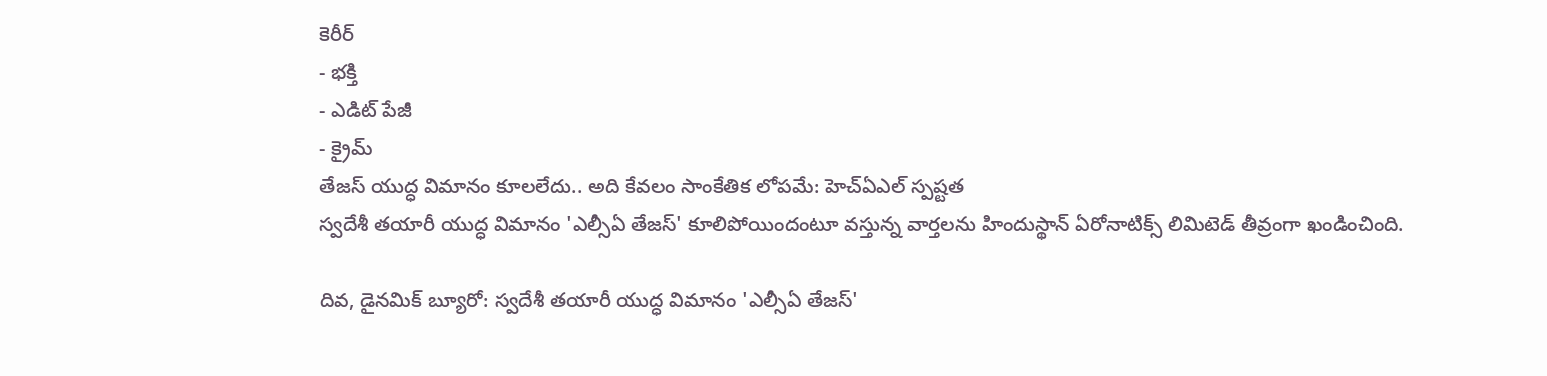కెరీర్
- భక్తి
- ఎడిట్ పేజీ
- క్రైమ్
తేజస్ యుద్ధ విమానం కూలలేదు.. అది కేవలం సాంకేతిక లోపమే: హెచ్ఏఎల్ స్పష్టత
స్వదేశీ తయారీ యుద్ధ విమానం 'ఎల్సీఏ తేజస్' కూలిపోయిందంటూ వస్తున్న వార్తలను హిందుస్థాన్ ఏరోనాటిక్స్ లిమిటెడ్ తీవ్రంగా ఖండించింది.

దివ, డైనమిక్ బ్యూరో: స్వదేశీ తయారీ యుద్ధ విమానం 'ఎల్సీఏ తేజస్'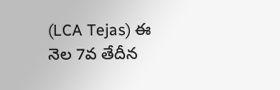(LCA Tejas) ఈ నెల 7వ తేదీన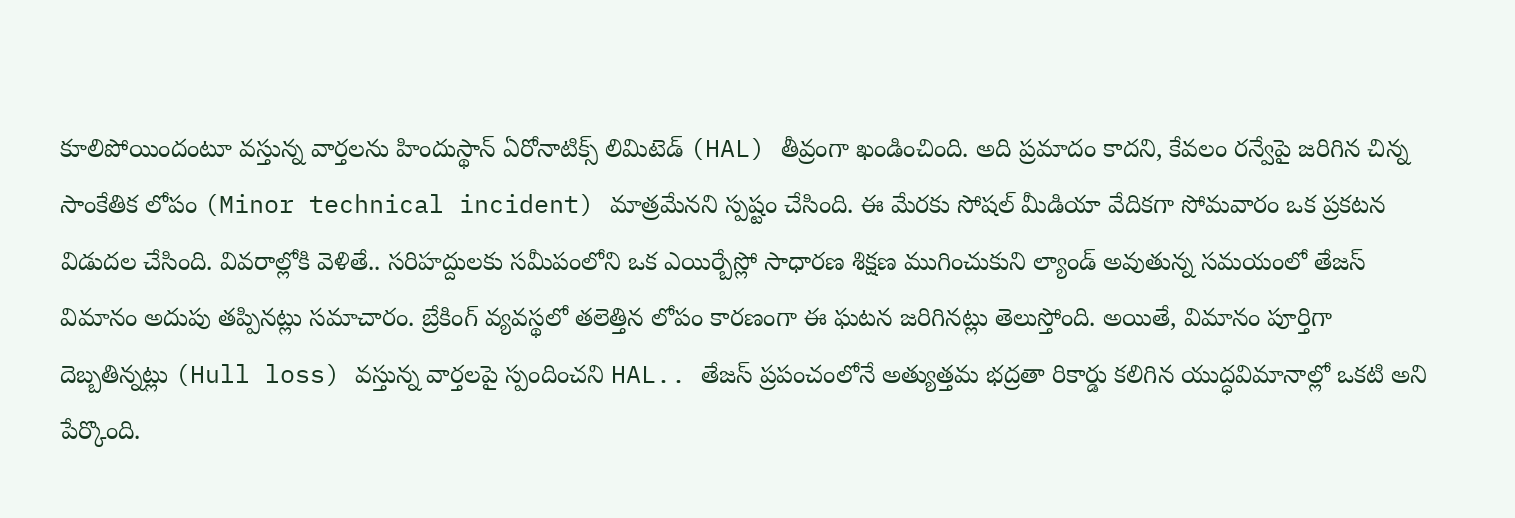కూలిపోయిందంటూ వస్తున్న వార్తలను హిందుస్థాన్ ఏరోనాటిక్స్ లిమిటెడ్ (HAL) తీవ్రంగా ఖండించింది. అది ప్రమాదం కాదని, కేవలం రన్వేపై జరిగిన చిన్న సాంకేతిక లోపం (Minor technical incident) మాత్రమేనని స్పష్టం చేసింది. ఈ మేరకు సోషల్ మీడియా వేదికగా సోమవారం ఒక ప్రకటన విడుదల చేసింది. వివరాల్లోకి వెళితే.. సరిహద్దులకు సమీపంలోని ఒక ఎయిర్బేస్లో సాధారణ శిక్షణ ముగించుకుని ల్యాండ్ అవుతున్న సమయంలో తేజస్ విమానం అదుపు తప్పినట్లు సమాచారం. బ్రేకింగ్ వ్యవస్థలో తలెత్తిన లోపం కారణంగా ఈ ఘటన జరిగినట్లు తెలుస్తోంది. అయితే, విమానం పూర్తిగా దెబ్బతిన్నట్లు (Hull loss) వస్తున్న వార్తలపై స్పందించని HAL.. తేజస్ ప్రపంచంలోనే అత్యుత్తమ భద్రతా రికార్డు కలిగిన యుద్ధవిమానాల్లో ఒకటి అని పేర్కొంది.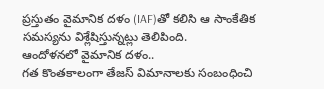ప్రస్తుతం వైమానిక దళం (IAF)తో కలిసి ఆ సాంకేతిక సమస్యను విశ్లేషిస్తున్నట్లు తెలిపింది.
ఆందోళనలో వైమానిక దళం..
గత కొంతకాలంగా తేజస్ విమానాలకు సంబంధించి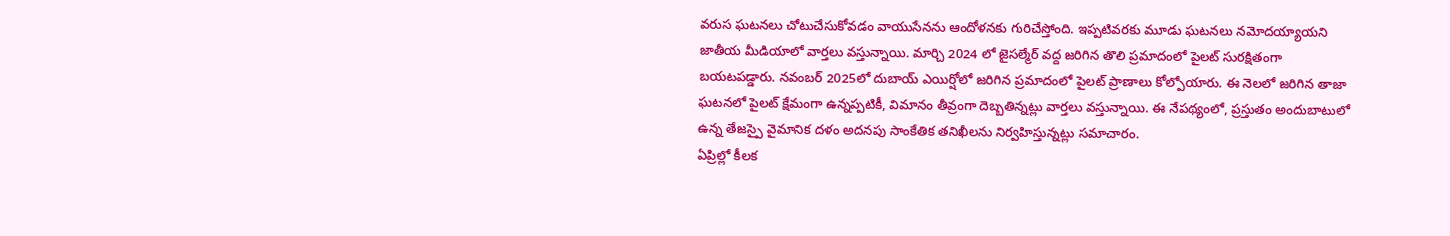వరుస ఘటనలు చోటుచేసుకోవడం వాయుసేనను ఆందోళనకు గురిచేస్తోంది. ఇప్పటివరకు మూడు ఘటనలు నమోదయ్యాయని జాతీయ మీడియాలో వార్తలు వస్తున్నాయి. మార్చి 2024 లో జైసల్మేర్ వద్ద జరిగిన తొలి ప్రమాదంలో పైలట్ సురక్షితంగా బయటపడ్డారు. నవంబర్ 2025లో దుబాయ్ ఎయిర్షోలో జరిగిన ప్రమాదంలో పైలట్ ప్రాణాలు కోల్పోయారు. ఈ నెలలో జరిగిన తాజా ఘటనలో పైలట్ క్షేమంగా ఉన్నప్పటికీ, విమానం తీవ్రంగా దెబ్బతిన్నట్లు వార్తలు వస్తున్నాయి. ఈ నేపథ్యంలో, ప్రస్తుతం అందుబాటులో ఉన్న తేజస్పై వైమానిక దళం అదనపు సాంకేతిక తనిఖీలను నిర్వహిస్తున్నట్లు సమాచారం.
ఏప్రిల్లో కీలక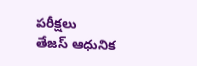పరీక్షలు
తేజస్ ఆధునిక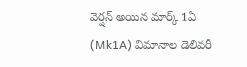వెర్షన్ అయిన మార్క్ 1ఏ (Mk1A) విమానాల డెలివరీ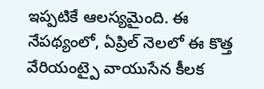ఇప్పటికే ఆలస్యమైంది. ఈ నేపథ్యంలో, ఏప్రిల్ నెలలో ఈ కొత్త వేరియంట్పై వాయుసేన కీలక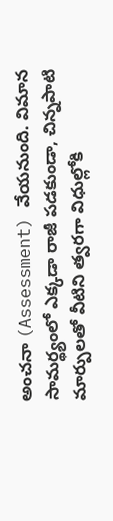అంచనా (Assessment) వేయనుంది. విమాన సామర్థ్యంలో ఎక్కడా రాజీ పడకుండా, చిన్నపాటి మార్పులతో వీటిని త్వరగా విధుల్లోకి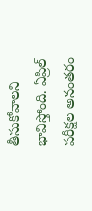తీసుకోవాలని భావిస్తోంది. ఏప్రిల్ పరీక్షల అనంతరం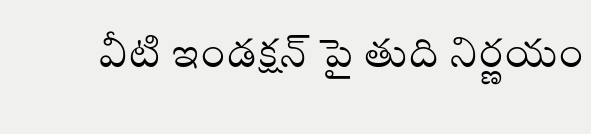వీటి ఇండక్షన్ పై తుది నిర్ణయం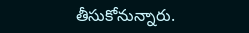తీసుకోనున్నారు.